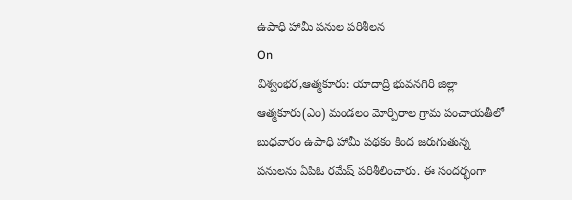ఉపాధి హామీ పనుల పరిశీలన
On
విశ్వంభర,ఆత్మకూరు: యాదాద్రి భువనగిరి జిల్లా ఆత్మకూరు(ఎం) మండలం మోర్పిరాల గ్రామ పంచాయతీలో బుధవారం ఉపాధి హామీ పథకం కింద జరుగుతున్న పనులను ఏపిఓ రమేష్ పరిశీలించారు. ఈ సందర్భంగా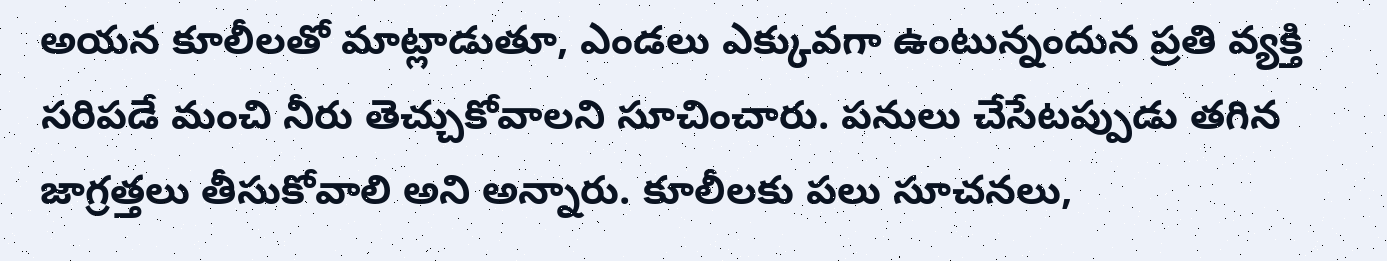అయన కూలీలతో మాట్లాడుతూ, ఎండలు ఎక్కువగా ఉంటున్నందున ప్రతి వ్యక్తి సరిపడే మంచి నీరు తెచ్చుకోవాలని సూచించారు. పనులు చేసేటప్పుడు తగిన జాగ్రత్తలు తీసుకోవాలి అని అన్నారు. కూలీలకు పలు సూచనలు,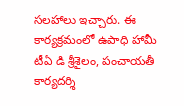సలహాలు ఇచ్చారు. ఈ కార్యక్రమంలో ఉపాధి హామీ టీఏ డి శ్రీశైలం, పంచాయతీ కార్యదర్శి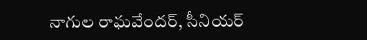నాగుల రాఘవేందర్, సీనియర్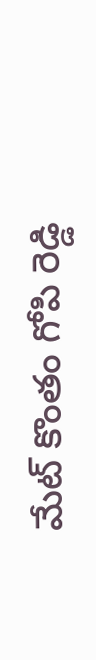మేట్ కొంతం గోపి రెడ్డి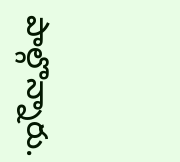పాల్గొన్నారు.